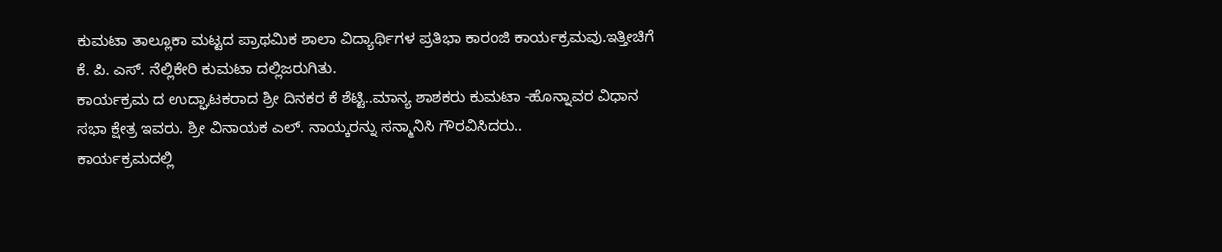ಕುಮಟಾ ತಾಲ್ಲೂಕಾ ಮಟ್ಟದ ಪ್ರಾಥಮಿಕ ಶಾಲಾ ವಿದ್ಯಾರ್ಥಿಗಳ ಪ್ರತಿಭಾ ಕಾರಂಜಿ ಕಾರ್ಯಕ್ರಮವು.ಇತ್ತೀಚಿಗೆ ಕೆ. ಪಿ. ಎಸ್. ನೆಲ್ಲಿಕೇರಿ ಕುಮಟಾ ದಲ್ಲಿಜರುಗಿತು.
ಕಾರ್ಯಕ್ರಮ ದ ಉದ್ಘಾಟಕರಾದ ಶ್ರೀ ದಿನಕರ ಕೆ ಶೆಟ್ಟಿ..ಮಾನ್ಯ ಶಾಶಕರು ಕುಮಟಾ -ಹೊನ್ನಾವರ ವಿಧಾನ ಸಭಾ ಕ್ಷೇತ್ರ ಇವರು. ಶ್ರೀ ವಿನಾಯಕ ಎಲ್. ನಾಯ್ಕರನ್ನು ಸನ್ಮಾನಿಸಿ ಗೌರವಿಸಿದರು..
ಕಾರ್ಯಕ್ರಮದಲ್ಲಿ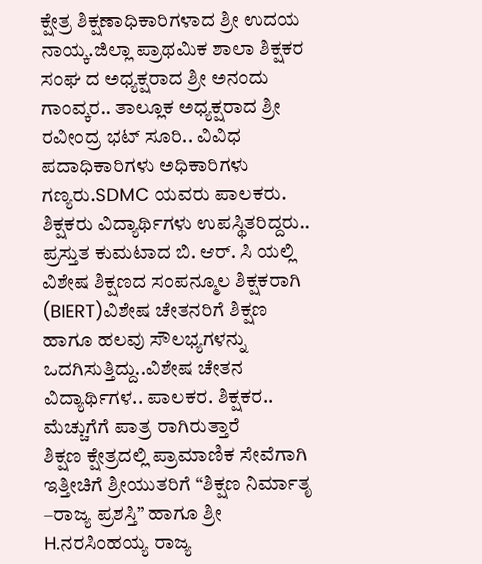ಕ್ಷೇತ್ರ ಶಿಕ್ಷಣಾಧಿಕಾರಿಗಳಾದ ಶ್ರೀ ಉದಯ ನಾಯ್ಕ.ಜಿಲ್ಲಾ ಪ್ರಾಥಮಿಕ ಶಾಲಾ ಶಿಕ್ಷಕರ ಸಂಘ ದ ಅಧ್ಯಕ್ಷರಾದ ಶ್ರೀ ಅನಂದು ಗಾಂವ್ಕರ.. ತಾಲ್ಲೂಕ ಅಧ್ಯಕ್ಷರಾದ ಶ್ರೀ ರವೀಂದ್ರ ಭಟ್ ಸೂರಿ.. ವಿವಿಧ ಪದಾಧಿಕಾರಿಗಳು ಅಧಿಕಾರಿಗಳು ಗಣ್ಯರು.SDMC ಯವರು ಪಾಲಕರು. ಶಿಕ್ಷಕರು ವಿದ್ಯಾರ್ಥಿಗಳು ಉಪಸ್ಥಿತರಿದ್ದರು..
ಪ್ರಸ್ತುತ ಕುಮಟಾದ ಬಿ. ಆರ್. ಸಿ ಯಲ್ಲಿ ವಿಶೇಷ ಶಿಕ್ಷಣದ ಸಂಪನ್ಮೂಲ ಶಿಕ್ಷಕರಾಗಿ (BIERT)ವಿಶೇಷ ಚೇತನರಿಗೆ ಶಿಕ್ಷಣ ಹಾಗೂ ಹಲವು ಸೌಲಭ್ಯಗಳನ್ನು ಒದಗಿಸುತ್ತಿದ್ದು..ವಿಶೇಷ ಚೇತನ ವಿದ್ಯಾರ್ಥಿಗಳ.. ಪಾಲಕರ. ಶಿಕ್ಷಕರ.. ಮೆಚ್ಚುಗೆಗೆ ಪಾತ್ರ ರಾಗಿರುತ್ತಾರೆ
ಶಿಕ್ಷಣ ಕ್ಷೇತ್ರದಲ್ಲಿ ಪ್ರಾಮಾಣಿಕ ಸೇವೆಗಾಗಿ ಇತ್ತೀಚಿಗೆ ಶ್ರೀಯುತರಿಗೆ “ಶಿಕ್ಷಣ ನಿರ್ಮಾತೃ –ರಾಜ್ಯ ಪ್ರಶಸ್ತಿ” ಹಾಗೂ ಶ್ರೀ H.ನರಸಿಂಹಯ್ಯ ರಾಜ್ಯ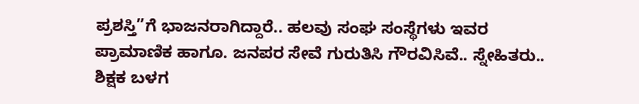ಪ್ರಶಸ್ತಿ”ಗೆ ಭಾಜನರಾಗಿದ್ದಾರೆ.. ಹಲವು ಸಂಘ ಸಂಸ್ಥೆಗಳು ಇವರ ಪ್ರಾಮಾಣಿಕ ಹಾಗೂ. ಜನಪರ ಸೇವೆ ಗುರುತಿಸಿ ಗೌರವಿಸಿವೆ.. ಸ್ನೇಹಿತರು.. ಶಿಕ್ಷಕ ಬಳಗ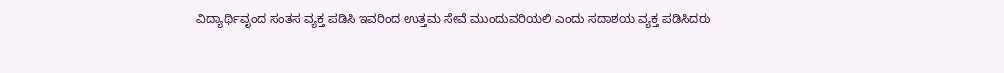ವಿದ್ಯಾರ್ಥಿವೃಂದ ಸಂತಸ ವ್ಯಕ್ತ ಪಡಿಸಿ ಇವರಿಂದ ಉತ್ತಮ ಸೇವೆ ಮುಂದುವರಿಯಲಿ ಎಂದು ಸದಾಶಯ ವ್ಯಕ್ತ ಪಡಿಸಿದರು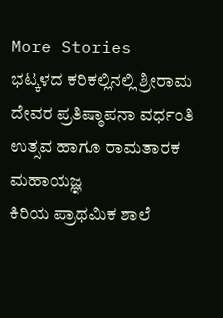More Stories
ಭಟ್ಕಳದ ಕರಿಕಲ್ಲಿನಲ್ಲಿ ಶ್ರೀರಾಮ ದೇವರ ಪ್ರತಿಷ್ಠಾಪನಾ ವರ್ಧಂತಿ ಉತ್ಸವ ಹಾಗೂ ರಾಮತಾರಕ ಮಹಾಯಜ್ಞ
ಕಿರಿಯ ಪ್ರಾಥಮಿಕ ಶಾಲೆ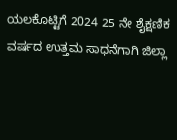ಯಲಕೊಟ್ಟಿಗೆ 2024 25 ನೇ ಶೈಕ್ಷಣಿಕ ವರ್ಷದ ಉತ್ತಮ ಸಾಧನೆಗಾಗಿ ಜಿಲ್ಲಾ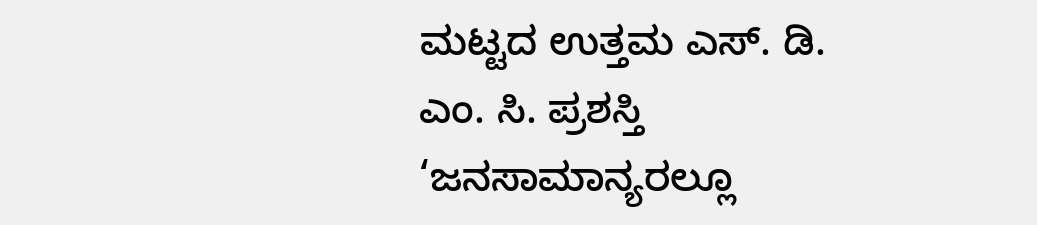ಮಟ್ಟದ ಉತ್ತಮ ಎಸ್. ಡಿ. ಎಂ. ಸಿ. ಪ್ರಶಸ್ತಿ
‘ಜನಸಾಮಾನ್ಯರಲ್ಲೂ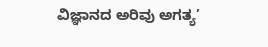ವಿಜ್ಞಾನದ ಅರಿವು ಅಗತ್ಯ’